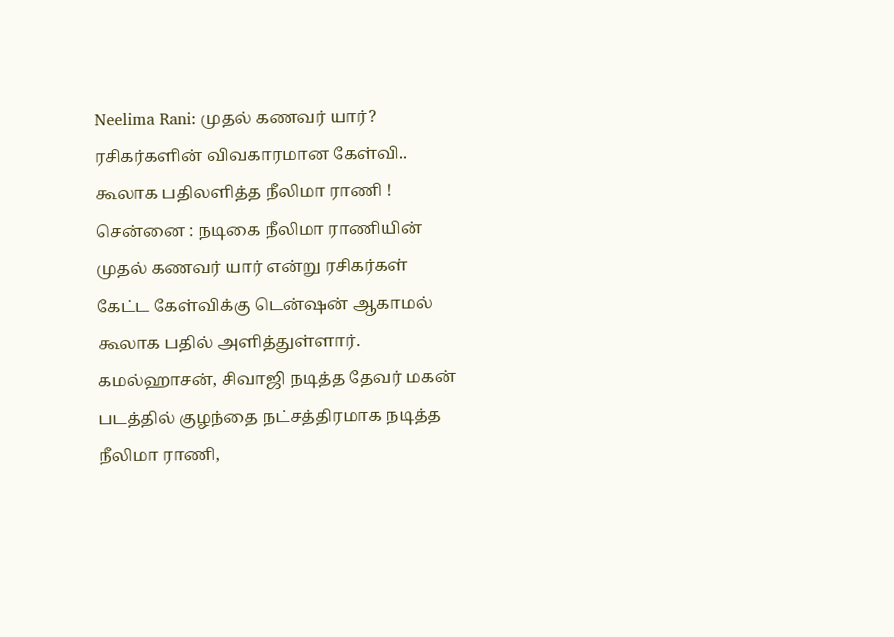Neelima Rani: முதல் கணவர் யார்? ரசிகர்களின் விவகாரமான கேள்வி.. கூலாக பதிலளித்த நீலிமா ராணி !
சென்னை : நடிகை நீலிமா ராணியின் முதல் கணவர் யார் என்று ரசிகர்கள் கேட்ட கேள்விக்கு டென்ஷன் ஆகாமல் கூலாக பதில் அளித்துள்ளார்.
கமல்ஹாசன், சிவாஜி நடித்த தேவர் மகன் படத்தில் குழந்தை நட்சத்திரமாக நடித்த நீலிமா ராணி,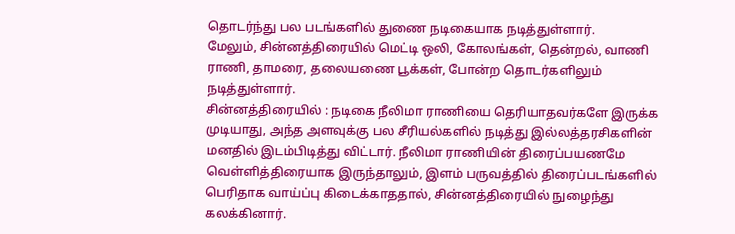தொடர்ந்து பல படங்களில் துணை நடிகையாக நடித்துள்ளார்.
மேலும், சின்னத்திரையில் மெட்டி ஒலி, கோலங்கள், தென்றல், வாணி ராணி, தாமரை, தலையணை பூக்கள், போன்ற தொடர்களிலும் நடித்துள்ளார்.
சின்னத்திரையில் : நடிகை நீலிமா ராணியை தெரியாதவர்களே இருக்க முடியாது, அந்த அளவுக்கு பல சீரியல்களில் நடித்து இல்லத்தரசிகளின் மனதில் இடம்பிடித்து விட்டார். நீலிமா ராணியின் திரைப்பயணமே வெள்ளித்திரையாக இருந்தாலும், இளம் பருவத்தில் திரைப்படங்களில் பெரிதாக வாய்ப்பு கிடைக்காததால், சின்னத்திரையில் நுழைந்து கலக்கினார்.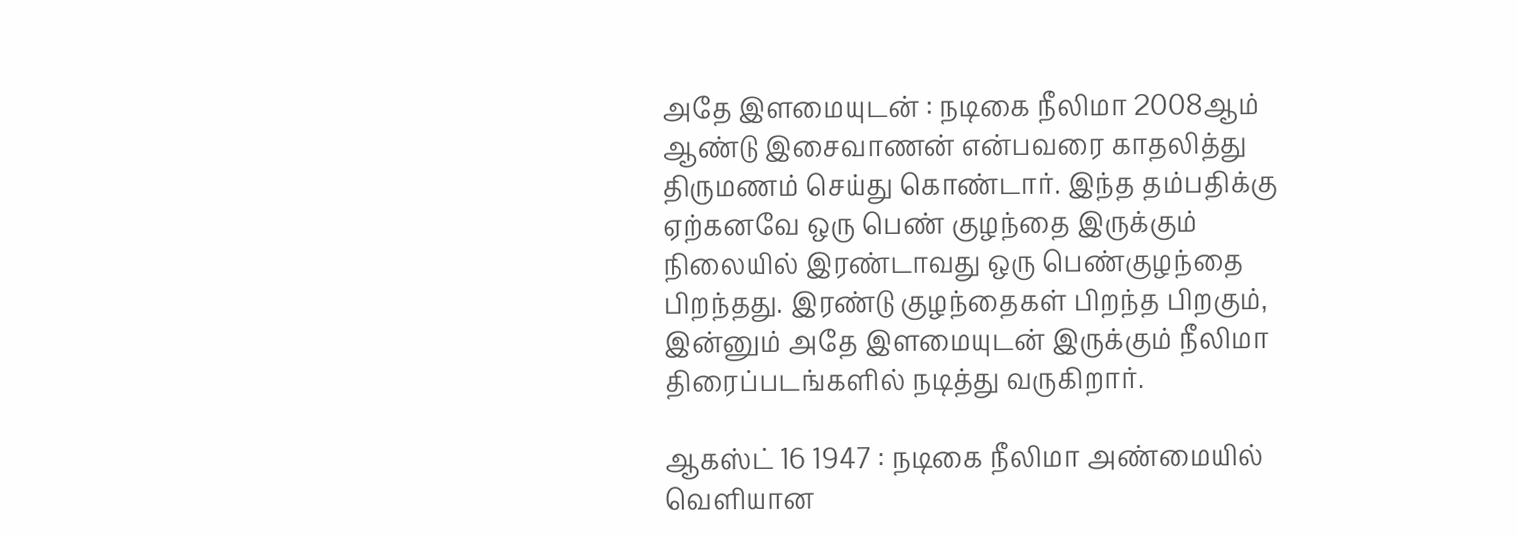அதே இளமையுடன் : நடிகை நீலிமா 2008ஆம் ஆண்டு இசைவாணன் என்பவரை காதலித்து திருமணம் செய்து கொண்டார். இந்த தம்பதிக்கு ஏற்கனவே ஒரு பெண் குழந்தை இருக்கும் நிலையில் இரண்டாவது ஒரு பெண்குழந்தை பிறந்தது. இரண்டு குழந்தைகள் பிறந்த பிறகும், இன்னும் அதே இளமையுடன் இருக்கும் நீலிமா திரைப்படங்களில் நடித்து வருகிறார்.

ஆகஸ்ட் 16 1947 : நடிகை நீலிமா அண்மையில் வெளியான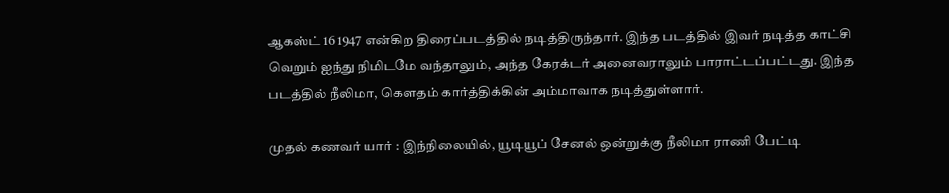ஆகஸ்ட் 16 1947 என்கிற திரைப்படத்தில் நடித்திருந்தார். இந்த படத்தில் இவர் நடித்த காட்சி வெறும் ஐந்து நிமிடமே வந்தாலும், அந்த கேரக்டர் அனைவராலும் பாராட்டப்பட்டது. இந்த படத்தில் நீலிமா, கௌதம் கார்த்திக்கின் அம்மாவாக நடித்துள்ளார்.

முதல் கணவர் யார் : இந்நிலையில், யூடியூப் சேனல் ஒன்றுக்கு நீலிமா ராணி பேட்டி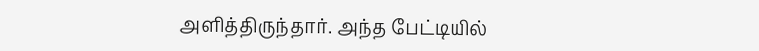அளித்திருந்தார். அந்த பேட்டியில்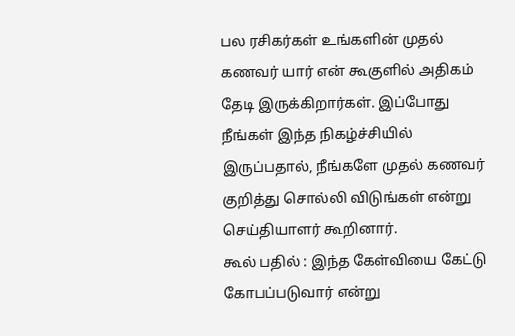பல ரசிகர்கள் உங்களின் முதல் கணவர் யார் என் கூகுளில் அதிகம் தேடி இருக்கிறார்கள். இப்போது நீங்கள் இந்த நிகழ்ச்சியில் இருப்பதால், நீங்களே முதல் கணவர் குறித்து சொல்லி விடுங்கள் என்று செய்தியாளர் கூறினார்.
கூல் பதில் : இந்த கேள்வியை கேட்டு கோபப்படுவார் என்று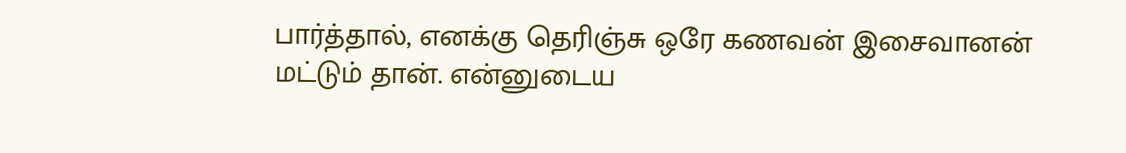பார்த்தால், எனக்கு தெரிஞ்சு ஒரே கணவன் இசைவானன் மட்டும் தான். என்னுடைய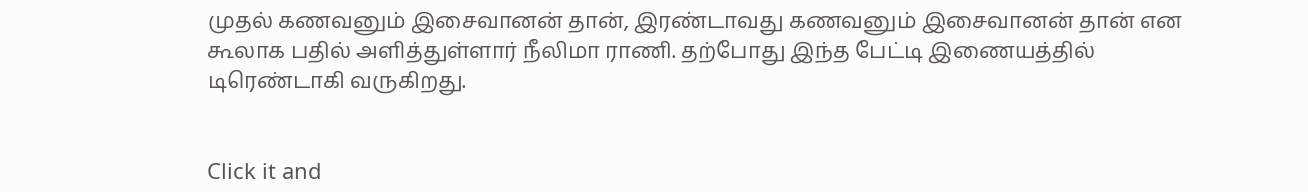முதல் கணவனும் இசைவானன் தான், இரண்டாவது கணவனும் இசைவானன் தான் என கூலாக பதில் அளித்துள்ளார் நீலிமா ராணி. தற்போது இந்த பேட்டி இணையத்தில் டிரெண்டாகி வருகிறது.


Click it and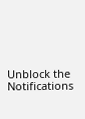Unblock the Notifications